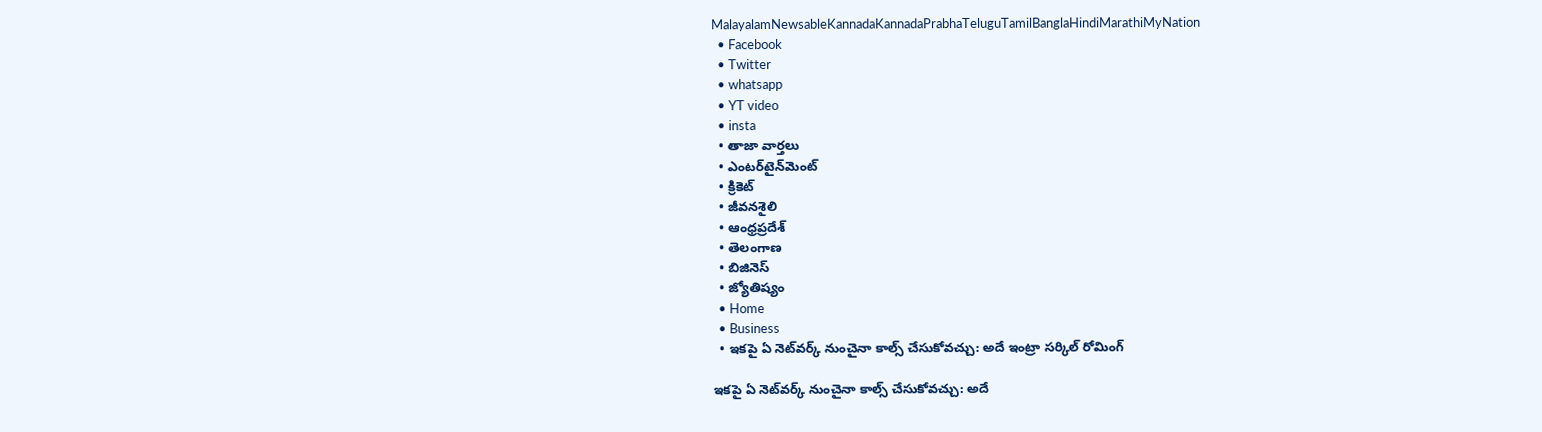MalayalamNewsableKannadaKannadaPrabhaTeluguTamilBanglaHindiMarathiMyNation
  • Facebook
  • Twitter
  • whatsapp
  • YT video
  • insta
  • తాజా వార్తలు
  • ఎంటర్‌టైన్‌మెంట్
  • క్రికెట్
  • జీవనశైలి
  • ఆంధ్రప్రదేశ్
  • తెలంగాణ
  • బిజినెస్
  • జ్యోతిష్యం
  • Home
  • Business
  • ఇకపై ఏ నెట్‌వర్క్‌ నుంచైనా కాల్స్ చేసుకోవచ్చు: అదే ఇంట్రా సర్కిల్ రోమింగ్

ఇకపై ఏ నెట్‌వర్క్‌ నుంచైనా కాల్స్ చేసుకోవచ్చు: అదే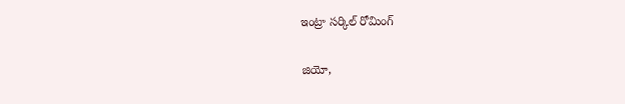ఇంట్రా సర్కిల్ రోమింగ్

జియో,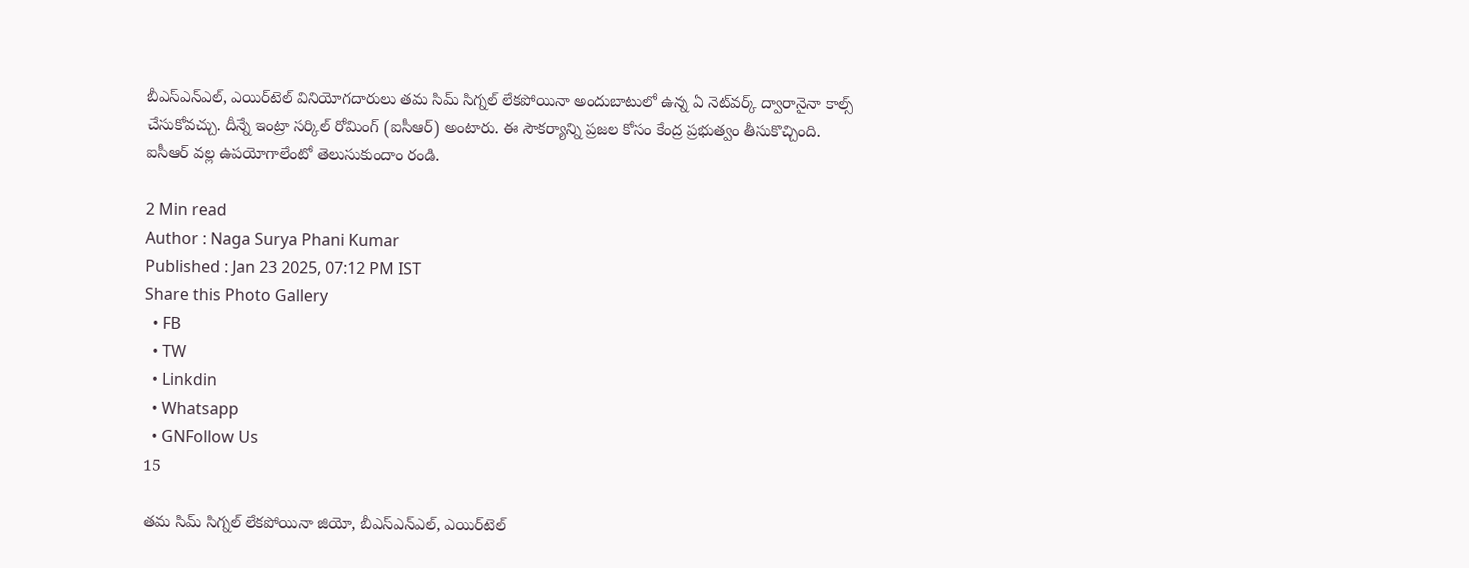బీఎస్ఎన్ఎల్, ఎయిర్‌టెల్ వినియోగదారులు తమ సిమ్ సిగ్నల్ లేకపోయినా అందుబాటులో ఉన్న ఏ నెట్‌వర్క్ ద్వారానైనా కాల్స్ చేసుకోవచ్చు. దీన్నే ఇంట్రా సర్కిల్ రోమింగ్ (ఐసీఆర్) అంటారు. ఈ సౌకర్యాన్ని ప్రజల కోసం కేంద్ర ప్రభుత్వం తీసుకొచ్చింది. ఐసీఆర్ వల్ల ఉపయోగాలేంటో తెలుసుకుందాం రండి.

2 Min read
Author : Naga Surya Phani Kumar
Published : Jan 23 2025, 07:12 PM IST
Share this Photo Gallery
  • FB
  • TW
  • Linkdin
  • Whatsapp
  • GNFollow Us
15

తమ సిమ్ సిగ్నల్ లేకపోయినా జియో, బీఎస్ఎన్ఎల్, ఎయిర్‌టెల్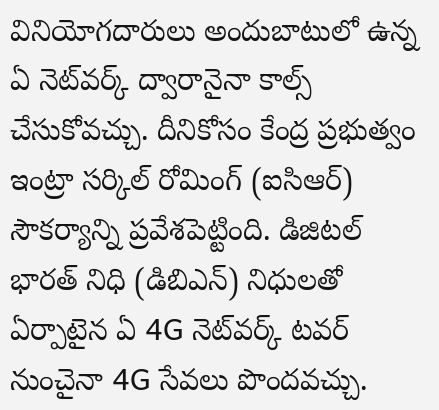వినియోగదారులు అందుబాటులో ఉన్న ఏ నెట్‌వర్క్ ద్వారానైనా కాల్స్ చేసుకోవచ్చు. దీనికోసం కేంద్ర ప్రభుత్వం ఇంట్రా సర్కిల్ రోమింగ్ (ఐసిఆర్) సౌకర్యాన్ని ప్రవేశపెట్టింది. డిజిటల్ భారత్ నిధి (డిబిఎన్) నిధులతో ఏర్పాటైన ఏ 4G నెట్‌వర్క్ టవర్ నుంచైనా 4G సేవలు పొందవచ్చు.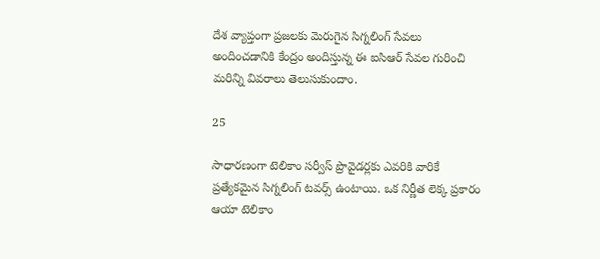దేశ వ్యాప్తంగా ప్రజలకు మెరుగైన సిగ్నలింగ్ సేవలు అందించడానికి కేంద్రం అందిస్తున్న ఈ ఐసిఆర్ సేవల గురించి మరిన్ని వివరాలు తెలుసుకుందాం.

25

సాధారణంగా టెలికాం సర్వీస్ ప్రొవైడర్లకు ఎవరికి వారికే ప్రత్యేకమైన సిగ్నలింగ్ టవర్స్ ఉంటాయి. ఒక నిర్ణీత లెక్క ప్రకారం ఆయా టెలికాం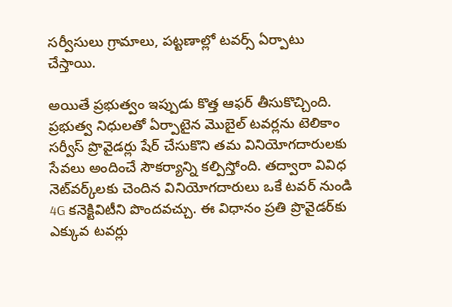సర్వీసులు గ్రామాలు, పట్టణాల్లో టవర్స్ ఏర్పాటు చేస్తాయి.

అయితే ప్రభుత్వం ఇప్పుడు కొత్త ఆఫర్ తీసుకొచ్చింది. ప్రభుత్వ నిధులతో ఏర్పాటైన మొబైల్ టవర్లను టెలికాం సర్వీస్ ప్రొవైడర్లు షేర్ చేసుకొని తమ వినియోగదారులకు సేవలు అందించే సౌకర్యాన్ని కల్పిస్తోంది. తద్వారా వివిధ నెట్‌వర్క్‌లకు చెందిన వినియోగదారులు ఒకే టవర్ నుండి 4G కనెక్టివిటీని పొందవచ్చు. ఈ విధానం ప్రతి ప్రొవైడర్‌కు ఎక్కువ టవర్లు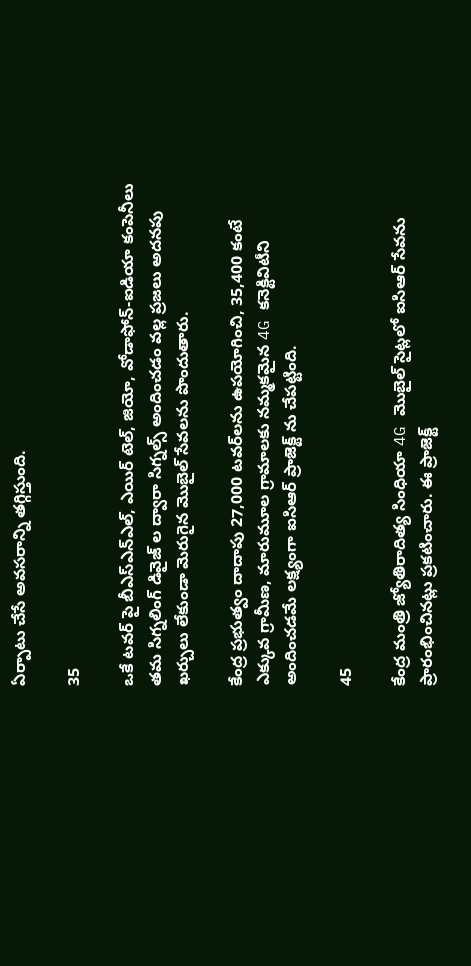ఏర్పాటు చేసే అవసరాన్ని తగ్గిస్తుంది.

35

ఒకే టవర్ పై బీఎస్ఎన్ఎల్, ఎయిర్ టెల్, జియో, వోడాఫోన్-ఐడియా కంపెనీలు తమ సిగ్నలింగ్ డివైజ్ ల ద్వారా సిగ్నల్స్ అందించడం వల్ల ప్రజలు అదనపు ఖర్చులు లేకుండా మెరుగైన మొబైల్ సేవలను పొందుతారు.

కేంద్ర ప్రభుత్వం దాదాపు 27,000 టవర్‌లను ఉపయోగించి, 35,400 కంటే ఎక్కువ గ్రామీణ, మారుమూల గ్రామాలకు నమ్మకమైన 4G కనెక్టివిటీని అందించడమే లక్ష్యంగా ఐసిఆర్ ప్రాజెక్ట్ ను చేపట్టింది.

45

కేంద్ర మంత్రి జ్యోతిరాదిత్య సింధియా 4G మొబైల్ సైట్లలో ఐసిఆర్ సేవను ప్రారంభించినట్లు ప్రకటించారు. ఈ ప్రాజెక్ట్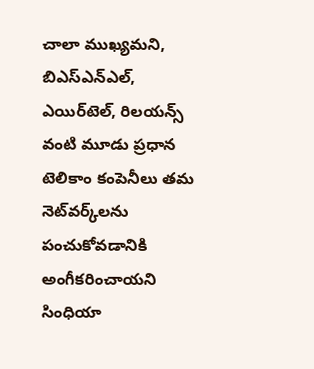చాలా ముఖ్యమని, బిఎస్ఎన్ఎల్, ఎయిర్‌టెల్, రిలయన్స్ వంటి మూడు ప్రధాన టెలికాం కంపెనీలు తమ నెట్‌వర్క్‌లను పంచుకోవడానికి అంగీకరించాయని సింధియా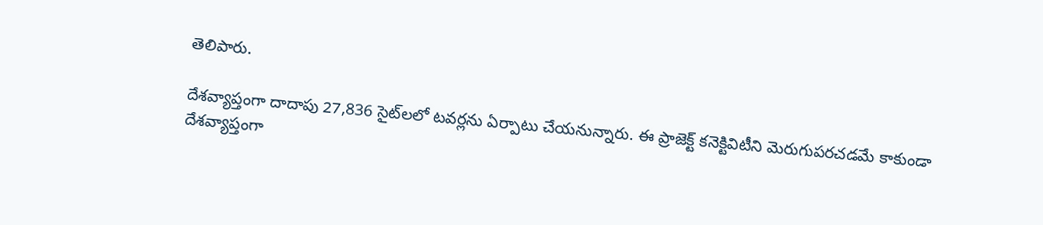తెలిపారు.

దేశవ్యాప్తంగా దాదాపు 27,836 సైట్‌లలో టవర్లను ఏర్పాటు చేయనున్నారు. ఈ ప్రాజెక్ట్ కనెక్టివిటీని మెరుగుపరచడమే కాకుండా దేశవ్యాప్తంగా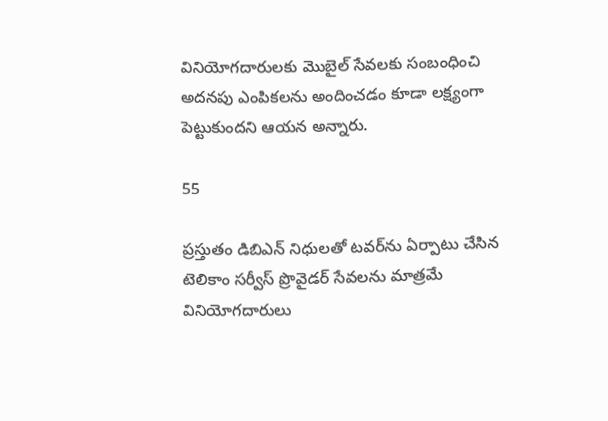వినియోగదారులకు మొబైల్ సేవలకు సంబంధించి అదనపు ఎంపికలను అందించడం కూడా లక్ష్యంగా పెట్టుకుందని ఆయన అన్నారు.

55

ప్రస్తుతం డిబిఎన్ నిధులతో టవర్‌ను ఏర్పాటు చేసిన టెలికాం సర్వీస్ ప్రొవైడర్ సేవలను మాత్రమే వినియోగదారులు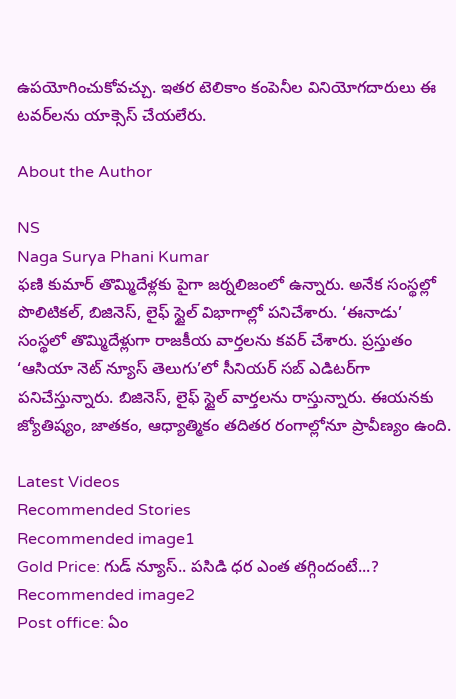ఉపయోగించుకోవచ్చు. ఇతర టెలికాం కంపెనీల వినియోగదారులు ఈ టవర్‌లను యాక్సెస్ చేయలేరు.

About the Author

NS
Naga Surya Phani Kumar
ఫణి కుమార్ తొమ్మిదేళ్లకు పైగా జర్నలిజంలో ఉన్నారు. అనేక సంస్థల్లో పొలిటికల్, బిజినెస్, లైఫ్ స్టైల్ విభాగాల్లో పనిచేశారు. ‘ఈనాడు’ సంస్థలో తొమ్మిదేళ్లుగా రాజకీయ వార్తలను కవర్ చేశారు. ప్రస్తుతం ‘ఆసియా నెట్ న్యూస్ తెలుగు’లో సీనియర్ సబ్ ఎడిటర్‌గా పనిచేస్తున్నారు. బిజినెస్, లైఫ్ స్టైల్ వార్తలను రాస్తున్నారు. ఈయనకు జ్యోతిష్యం, జాతకం, ఆధ్యాత్మికం తదితర రంగాల్లోనూ ప్రావీణ్యం ఉంది.

Latest Videos
Recommended Stories
Recommended image1
Gold Price: గుడ్ న్యూస్.. పసిడి ధర ఎంత తగ్గిందంటే...?
Recommended image2
Post office: ఏం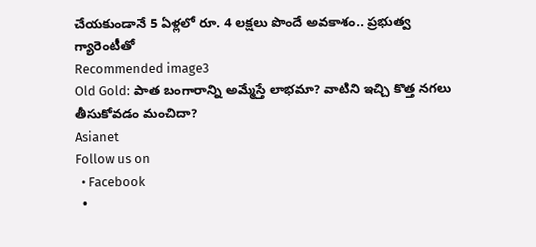చేయ‌కుండానే 5 ఏళ్ల‌లో రూ. 4 ల‌క్ష‌లు పొందే అవ‌కాశం.. ప్ర‌భుత్వ గ్యారెంటీతో
Recommended image3
Old Gold: పాత బంగారాన్ని అమ్మేస్తే లాభమా? వాటిని ఇచ్చి కొత్త నగలు తీసుకోవడం మంచిదా?
Asianet
Follow us on
  • Facebook
  •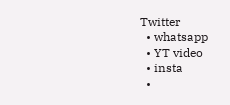Twitter
  • whatsapp
  • YT video
  • insta
  •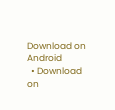Download on Android
  • Download on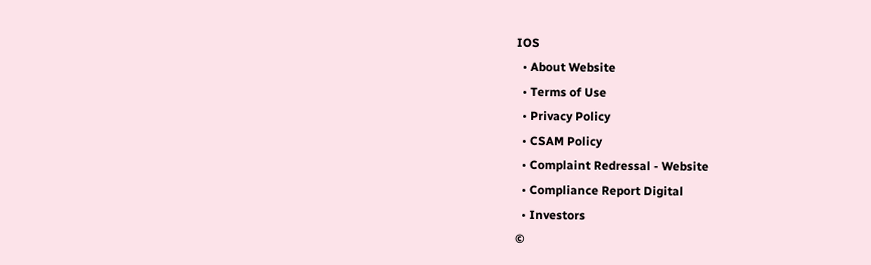IOS
  • About Website
  • Terms of Use
  • Privacy Policy
  • CSAM Policy
  • Complaint Redressal - Website
  • Compliance Report Digital
  • Investors
©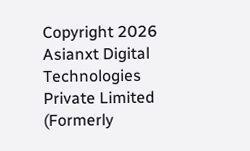Copyright 2026 Asianxt Digital Technologies Private Limited (Formerly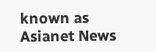known as Asianet News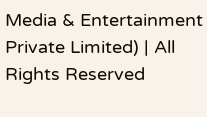Media & Entertainment Private Limited) | All Rights Reserved